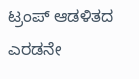ಟ್ರಂಪ್ ಆಡಳಿತದ ಎರಡನೇ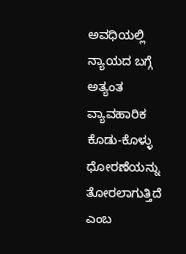ಅವಧಿಯಲ್ಲಿ ನ್ಯಾಯದ ಬಗ್ಗೆ ಅತ್ಯಂತ ವ್ಯಾವಹಾರಿಕ ಕೊಡು-ಕೊಳ್ಳು ಧೋರಣೆಯನ್ನು ತೋರಲಾಗುತ್ತಿದೆ ಎಂಬ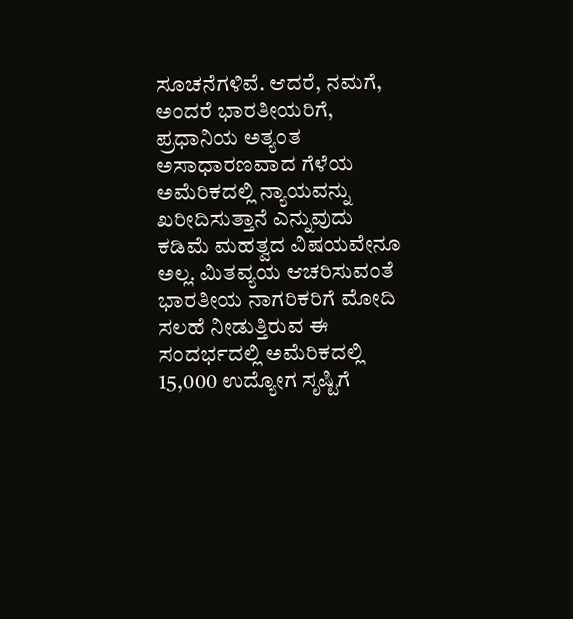ಸೂಚನೆಗಳಿವೆ. ಆದರೆ, ನಮಗೆ, ಅಂದರೆ ಭಾರತೀಯರಿಗೆ, ಪ್ರಧಾನಿಯ ಅತ್ಯಂತ ಅಸಾಧಾರಣವಾದ ಗೆಳೆಯ ಅಮೆರಿಕದಲ್ಲಿ ನ್ಯಾಯವನ್ನು ಖರೀದಿಸುತ್ತಾನೆ ಎನ್ನುವುದು ಕಡಿಮೆ ಮಹತ್ವದ ವಿಷಯವೇನೂ ಅಲ್ಲ. ಮಿತವ್ಯಯ ಆಚರಿಸುವಂತೆ ಭಾರತೀಯ ನಾಗರಿಕರಿಗೆ ಮೋದಿ ಸಲಹೆ ನೀಡುತ್ತಿರುವ ಈ ಸಂದರ್ಭದಲ್ಲಿ ಅಮೆರಿಕದಲ್ಲಿ 15,000 ಉದ್ಯೋಗ ಸೃಷ್ಟಿಗೆ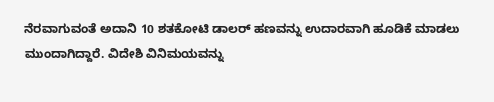ನೆರವಾಗುವಂತೆ ಅದಾನಿ 10 ಶತಕೋಟಿ ಡಾಲರ್ ಹಣವನ್ನು ಉದಾರವಾಗಿ ಹೂಡಿಕೆ ಮಾಡಲು ಮುಂದಾಗಿದ್ದಾರೆ. ವಿದೇಶಿ ವಿನಿಮಯವನ್ನು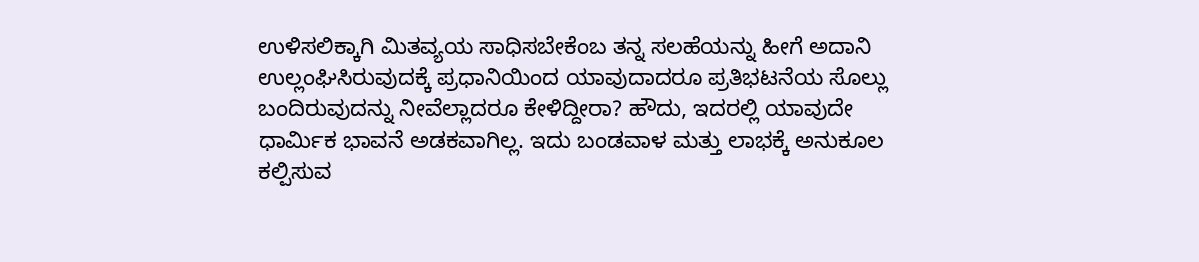ಉಳಿಸಲಿಕ್ಕಾಗಿ ಮಿತವ್ಯಯ ಸಾಧಿಸಬೇಕೆಂಬ ತನ್ನ ಸಲಹೆಯನ್ನು ಹೀಗೆ ಅದಾನಿ ಉಲ್ಲಂಘಿಸಿರುವುದಕ್ಕೆ ಪ್ರಧಾನಿಯಿಂದ ಯಾವುದಾದರೂ ಪ್ರತಿಭಟನೆಯ ಸೊಲ್ಲು ಬಂದಿರುವುದನ್ನು ನೀವೆಲ್ಲಾದರೂ ಕೇಳಿದ್ದೀರಾ? ಹೌದು, ಇದರಲ್ಲಿ ಯಾವುದೇ ಧಾರ್ಮಿಕ ಭಾವನೆ ಅಡಕವಾಗಿಲ್ಲ. ಇದು ಬಂಡವಾಳ ಮತ್ತು ಲಾಭಕ್ಕೆ ಅನುಕೂಲ ಕಲ್ಪಿಸುವ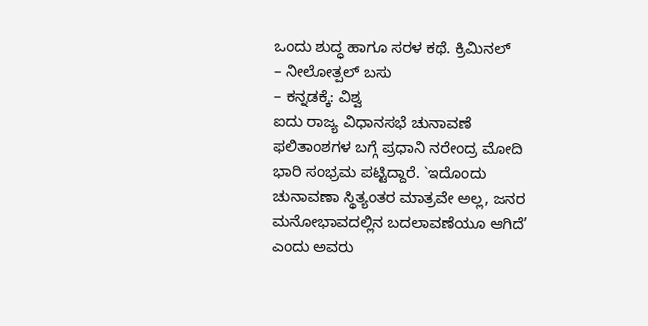ಒಂದು ಶುದ್ಧ ಹಾಗೂ ಸರಳ ಕಥೆ. ಕ್ರಿಮಿನಲ್
– ನೀಲೋತ್ಪಲ್ ಬಸು
– ಕನ್ನಡಕ್ಕೆ: ವಿಶ್ವ
ಐದು ರಾಜ್ಯ ವಿಧಾನಸಭೆ ಚುನಾವಣೆ ಫಲಿತಾಂಶಗಳ ಬಗ್ಗೆ ಪ್ರಧಾನಿ ನರೇಂದ್ರ ಮೋದಿ ಭಾರಿ ಸಂಭ್ರಮ ಪಟ್ಟಿದ್ದಾರೆ. `ಇದೊಂದು ಚುನಾವಣಾ ಸ್ಥಿತ್ಯಂತರ ಮಾತ್ರವೇ ಅಲ್ಲ, ಜನರ ಮನೋಭಾವದಲ್ಲಿನ ಬದಲಾವಣೆಯೂ ಆಗಿದೆ’ ಎಂದು ಅವರು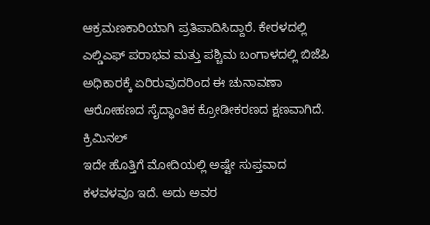ಆಕ್ರಮಣಕಾರಿಯಾಗಿ ಪ್ರತಿಪಾದಿಸಿದ್ದಾರೆ. ಕೇರಳದಲ್ಲಿ ಎಲ್ಡಿಎಫ್ ಪರಾಭವ ಮತ್ತು ಪಶ್ಚಿಮ ಬಂಗಾಳದಲ್ಲಿ ಬಿಜೆಪಿ ಅಧಿಕಾರಕ್ಕೆ ಏರಿರುವುದರಿಂದ ಈ ಚುನಾವಣಾ ಆರೋಹಣದ ಸೈದ್ಧಾಂತಿಕ ಕ್ರೋಡೀಕರಣದ ಕ್ಷಣವಾಗಿದೆ. ಕ್ರಿಮಿನಲ್
ಇದೇ ಹೊತ್ತಿಗೆ ಮೋದಿಯಲ್ಲಿ ಅಷ್ಟೇ ಸುಪ್ತವಾದ ಕಳವಳವೂ ಇದೆ. ಅದು ಅವರ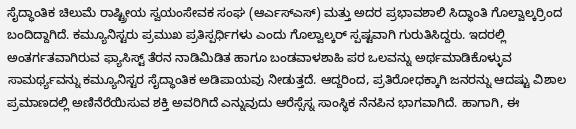ಸೈದ್ಧಾಂತಿಕ ಚಿಲುಮೆ ರಾಷ್ಟ್ರೀಯ ಸ್ವಯಂಸೇವಕ ಸಂಘ (ಆರ್ಎಸ್ಎಸ್) ಮತ್ತು ಅದರ ಪ್ರಭಾವಶಾಲಿ ಸಿದ್ಧಾಂತಿ ಗೊಲ್ವಾಲ್ಕರ್ರಿಂದ ಬಂದಿದ್ದಾಗಿದೆ. ಕಮ್ಯೂನಿಸ್ಟರು ಪ್ರಮುಖ ಪ್ರತಿಸ್ಪರ್ಧಿಗಳು ಎಂದು ಗೊಲ್ವಾಲ್ಕರ್ ಸ್ಪಷ್ಟವಾಗಿ ಗುರುತಿಸಿದ್ದರು. ಇದರಲ್ಲಿ ಅಂತರ್ಗತವಾಗಿರುವ ಫ್ಯಾಸಿಸ್ಟ್ ತೆರನ ನಾಡಿಮಿಡಿತ ಹಾಗೂ ಬಂಡವಾಳಶಾಹಿ ಪರ ಒಲವನ್ನು ಅರ್ಥಮಾಡಿಕೊಳ್ಳುವ ಸಾಮರ್ಥ್ಯವನ್ನು ಕಮ್ಯೂನಿಸ್ಟರ ಸೈದ್ಧಾಂತಿಕ ಅಡಿಪಾಯವು ನೀಡುತ್ತದೆ. ಆದ್ದರಿಂದ, ಪ್ರತಿರೋಧಕ್ಕಾಗಿ ಜನರನ್ನು ಆದಷ್ಟು ವಿಶಾಲ ಪ್ರಮಾಣದಲ್ಲಿ ಅಣಿನೆರೆಯಿಸುವ ಶಕ್ತಿ ಅವರಿಗಿದೆ ಎನ್ನುವುದು ಆರೆಸ್ಸೆಸ್ನ ಸಾಂಸ್ಥಿಕ ನೆನಪಿನ ಭಾಗವಾಗಿದೆ. ಹಾಗಾಗಿ, ಈ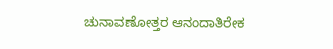ಚುನಾವಣೋತ್ತರ ಆನಂದಾತಿರೇಕ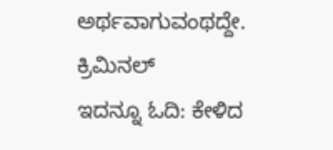ಅರ್ಥವಾಗುವಂಥದ್ದೇ. ಕ್ರಿಮಿನಲ್
ಇದನ್ನೂ ಓದಿ: ಕೇಳಿದ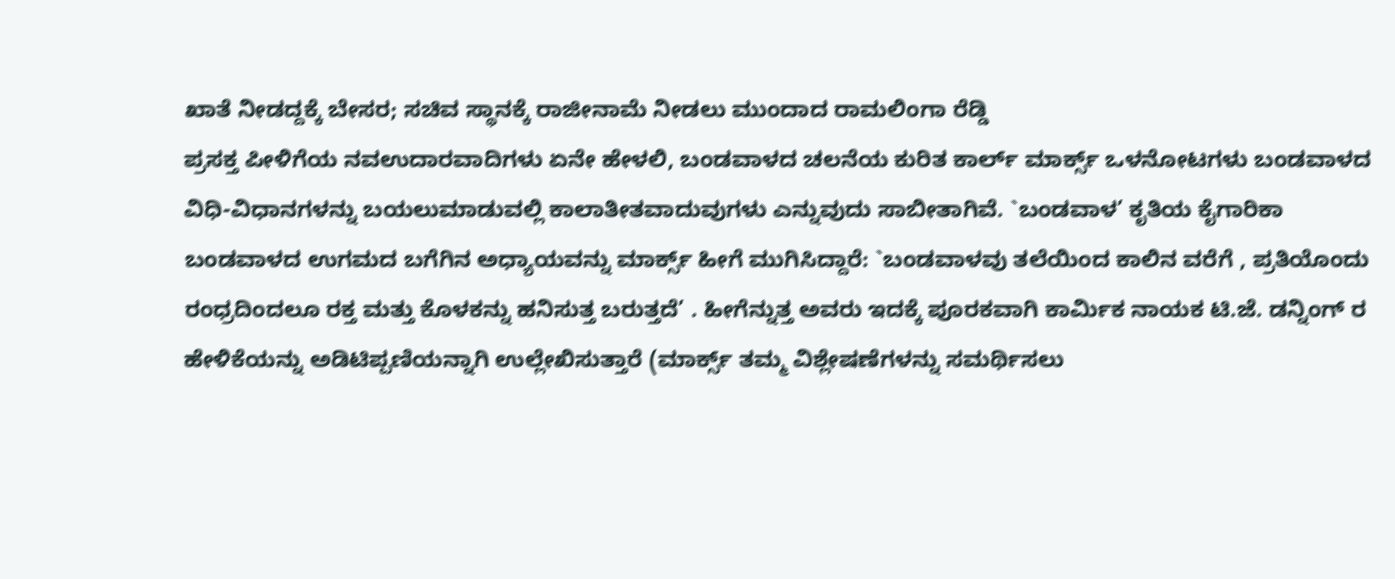ಖಾತೆ ನೀಡದ್ದಕ್ಕೆ ಬೇಸರ; ಸಚಿವ ಸ್ಥಾನಕ್ಕೆ ರಾಜೀನಾಮೆ ನೀಡಲು ಮುಂದಾದ ರಾಮಲಿಂಗಾ ರೆಡ್ಡಿ
ಪ್ರಸಕ್ತ ಪೀಳಿಗೆಯ ನವಉದಾರವಾದಿಗಳು ಏನೇ ಹೇಳಲಿ, ಬಂಡವಾಳದ ಚಲನೆಯ ಕುರಿತ ಕಾರ್ಲ್ ಮಾರ್ಕ್ಸ್ ಒಳನೋಟಗಳು ಬಂಡವಾಳದ ವಿಧಿ-ವಿಧಾನಗಳನ್ನು ಬಯಲುಮಾಡುವಲ್ಲಿ ಕಾಲಾತೀತವಾದುವುಗಳು ಎನ್ನುವುದು ಸಾಬೀತಾಗಿವೆ. `ಬಂಡವಾಳ’ ಕೃತಿಯ ಕೈಗಾರಿಕಾ ಬಂಡವಾಳದ ಉಗಮದ ಬಗೆಗಿನ ಅಧ್ಯಾಯವನ್ನು ಮಾರ್ಕ್ಸ್ ಹೀಗೆ ಮುಗಿಸಿದ್ದಾರೆ: `ಬಂಡವಾಳವು ತಲೆಯಿಂದ ಕಾಲಿನ ವರೆಗೆ , ಪ್ರತಿಯೊಂದು ರಂಧ್ರದಿಂದಲೂ ರಕ್ತ ಮತ್ತು ಕೊಳಕನ್ನು ಹನಿಸುತ್ತ ಬರುತ್ತದೆ’ . ಹೀಗೆನ್ನುತ್ತ ಅವರು ಇದಕ್ಕೆ ಪೂರಕವಾಗಿ ಕಾರ್ಮಿಕ ನಾಯಕ ಟಿ.ಜೆ. ಡನ್ನಿಂಗ್ ರ ಹೇಳಿಕೆಯನ್ನು ಅಡಿಟಿಪ್ಪಣಿಯನ್ನಾಗಿ ಉಲ್ಲೇಖಿಸುತ್ತಾರೆ (ಮಾರ್ಕ್ಸ್ ತಮ್ಮ ವಿಶ್ಲೇಷಣೆಗಳನ್ನು ಸಮರ್ಥಿಸಲು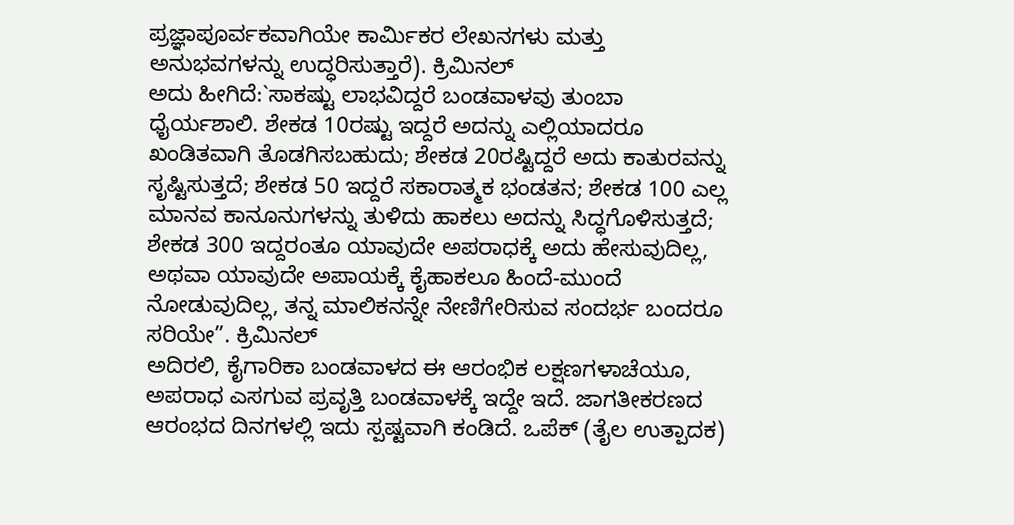ಪ್ರಜ್ಞಾಪೂರ್ವಕವಾಗಿಯೇ ಕಾರ್ಮಿಕರ ಲೇಖನಗಳು ಮತ್ತು ಅನುಭವಗಳನ್ನು ಉದ್ಧರಿಸುತ್ತಾರೆ). ಕ್ರಿಮಿನಲ್
ಅದು ಹೀಗಿದೆ:`ಸಾಕಷ್ಟು ಲಾಭವಿದ್ದರೆ ಬಂಡವಾಳವು ತುಂಬಾ ಧೈರ್ಯಶಾಲಿ. ಶೇಕಡ 10ರಷ್ಟು ಇದ್ದರೆ ಅದನ್ನು ಎಲ್ಲಿಯಾದರೂ ಖಂಡಿತವಾಗಿ ತೊಡಗಿಸಬಹುದು; ಶೇಕಡ 20ರಷ್ಟಿದ್ದರೆ ಅದು ಕಾತುರವನ್ನು ಸೃಷ್ಟಿಸುತ್ತದೆ; ಶೇಕಡ 50 ಇದ್ದರೆ ಸಕಾರಾತ್ಮಕ ಭಂಡತನ; ಶೇಕಡ 100 ಎಲ್ಲ ಮಾನವ ಕಾನೂನುಗಳನ್ನು ತುಳಿದು ಹಾಕಲು ಅದನ್ನು ಸಿದ್ಧಗೊಳಿಸುತ್ತದೆ; ಶೇಕಡ 300 ಇದ್ದರಂತೂ ಯಾವುದೇ ಅಪರಾಧಕ್ಕೆ ಅದು ಹೇಸುವುದಿಲ್ಲ, ಅಥವಾ ಯಾವುದೇ ಅಪಾಯಕ್ಕೆ ಕೈಹಾಕಲೂ ಹಿಂದೆ-ಮುಂದೆ ನೋಡುವುದಿಲ್ಲ, ತನ್ನ ಮಾಲಿಕನನ್ನೇ ನೇಣಿಗೇರಿಸುವ ಸಂದರ್ಭ ಬಂದರೂ ಸರಿಯೇ”. ಕ್ರಿಮಿನಲ್
ಅದಿರಲಿ, ಕೈಗಾರಿಕಾ ಬಂಡವಾಳದ ಈ ಆರಂಭಿಕ ಲಕ್ಷಣಗಳಾಚೆಯೂ, ಅಪರಾಧ ಎಸಗುವ ಪ್ರವೃತ್ತಿ ಬಂಡವಾಳಕ್ಕೆ ಇದ್ದೇ ಇದೆ. ಜಾಗತೀಕರಣದ ಆರಂಭದ ದಿನಗಳಲ್ಲಿ ಇದು ಸ್ಪಷ್ಟವಾಗಿ ಕಂಡಿದೆ. ಒಪೆಕ್ (ತೈಲ ಉತ್ಪಾದಕ)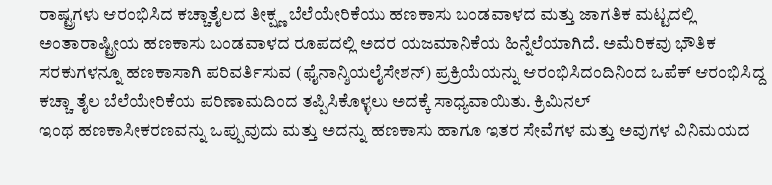ರಾಷ್ಟ್ರಗಳು ಆರಂಭಿಸಿದ ಕಚ್ಚಾತೈಲದ ತೀಕ್ಷ್ಣ ಬೆಲೆಯೇರಿಕೆಯು ಹಣಕಾಸು ಬಂಡವಾಳದ ಮತ್ತು ಜಾಗತಿಕ ಮಟ್ಟದಲ್ಲಿ ಅಂತಾರಾಷ್ಟ್ರೀಯ ಹಣಕಾಸು ಬಂಡವಾಳದ ರೂಪದಲ್ಲಿ ಅದರ ಯಜಮಾನಿಕೆಯ ಹಿನ್ನೆಲೆಯಾಗಿದೆ. ಅಮೆರಿಕವು ಭೌತಿಕ ಸರಕುಗಳನ್ನೂ ಹಣಕಾಸಾಗಿ ಪರಿವರ್ತಿಸುವ (ಫೈನಾನ್ಶಿಯಲೈಸೇಶನ್) ಪ್ರಕ್ರಿಯೆಯನ್ನು ಆರಂಭಿಸಿದಂದಿನಿಂದ ಒಪೆಕ್ ಆರಂಭಿಸಿದ್ದ ಕಚ್ಚಾ ತೈಲ ಬೆಲೆಯೇರಿಕೆಯ ಪರಿಣಾಮದಿಂದ ತಪ್ಪಿಸಿಕೊಳ್ಳಲು ಅದಕ್ಕೆ ಸಾಧ್ಯವಾಯಿತು. ಕ್ರಿಮಿನಲ್
ಇಂಥ ಹಣಕಾಸೀಕರಣವನ್ನು ಒಪ್ಪುವುದು ಮತ್ತು ಅದನ್ನು ಹಣಕಾಸು ಹಾಗೂ ಇತರ ಸೇವೆಗಳ ಮತ್ತು ಅವುಗಳ ವಿನಿಮಯದ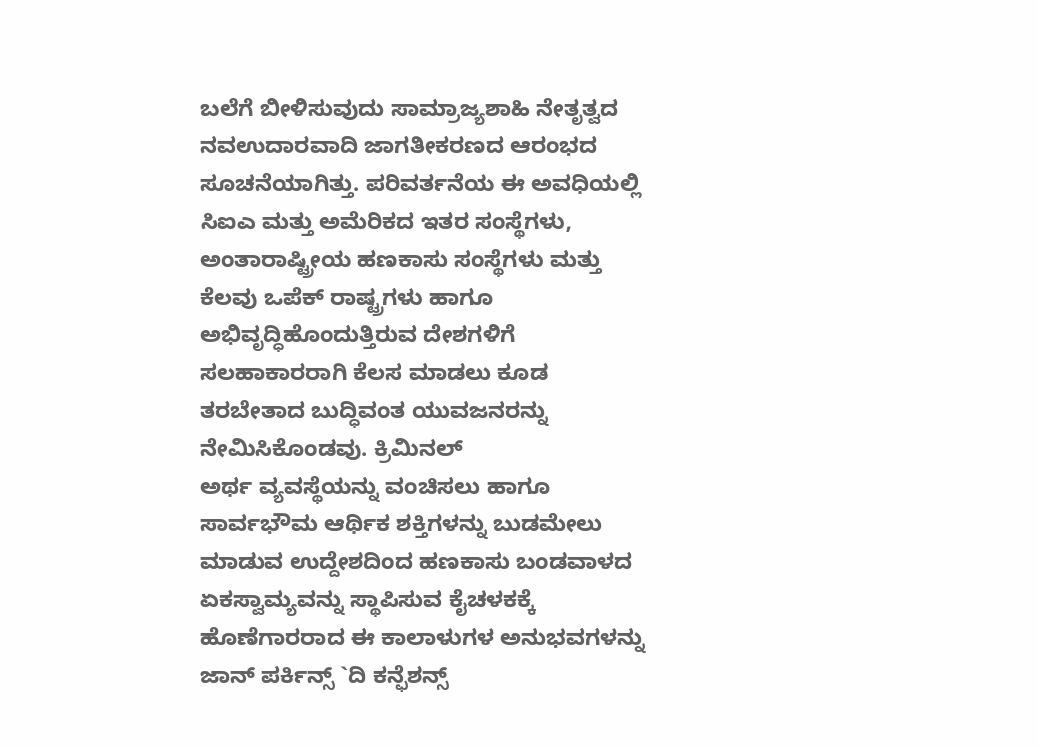ಬಲೆಗೆ ಬೀಳಿಸುವುದು ಸಾಮ್ರಾಜ್ಯಶಾಹಿ ನೇತೃತ್ವದ ನವಉದಾರವಾದಿ ಜಾಗತೀಕರಣದ ಆರಂಭದ ಸೂಚನೆಯಾಗಿತ್ತು. ಪರಿವರ್ತನೆಯ ಈ ಅವಧಿಯಲ್ಲಿ ಸಿಐಎ ಮತ್ತು ಅಮೆರಿಕದ ಇತರ ಸಂಸ್ಥೆಗಳು, ಅಂತಾರಾಷ್ಟ್ರೀಯ ಹಣಕಾಸು ಸಂಸ್ಥೆಗಳು ಮತ್ತು ಕೆಲವು ಒಪೆಕ್ ರಾಷ್ಟ್ರಗಳು ಹಾಗೂ ಅಭಿವೃದ್ಧಿಹೊಂದುತ್ತಿರುವ ದೇಶಗಳಿಗೆ ಸಲಹಾಕಾರರಾಗಿ ಕೆಲಸ ಮಾಡಲು ಕೂಡ ತರಬೇತಾದ ಬುದ್ಧಿವಂತ ಯುವಜನರನ್ನು ನೇಮಿಸಿಕೊಂಡವು. ಕ್ರಿಮಿನಲ್
ಅರ್ಥ ವ್ಯವಸ್ಥೆಯನ್ನು ವಂಚಿಸಲು ಹಾಗೂ ಸಾರ್ವಭೌಮ ಆರ್ಥಿಕ ಶಕ್ತಿಗಳನ್ನು ಬುಡಮೇಲು ಮಾಡುವ ಉದ್ದೇಶದಿಂದ ಹಣಕಾಸು ಬಂಡವಾಳದ ಏಕಸ್ವಾಮ್ಯವನ್ನು ಸ್ಥಾಪಿಸುವ ಕೈಚಳಕಕ್ಕೆ ಹೊಣೆಗಾರರಾದ ಈ ಕಾಲಾಳುಗಳ ಅನುಭವಗಳನ್ನು ಜಾನ್ ಪರ್ಕಿನ್ಸ್ `ದಿ ಕನ್ಫೆಶನ್ಸ್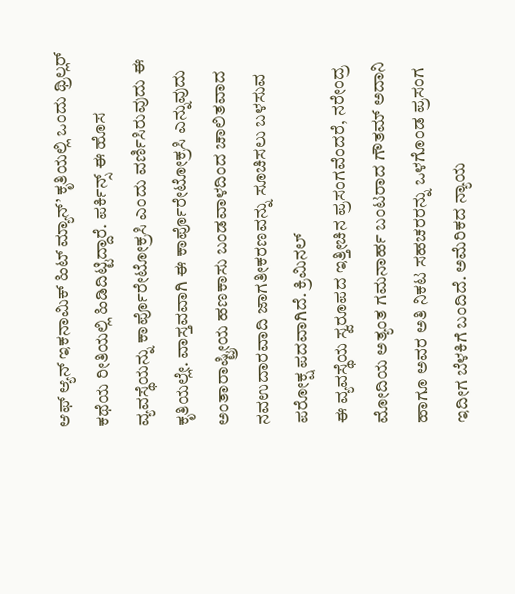ಆಫ್ ಆ್ಯನ್ ಇಕನಾಮಿಕ್ ಹಿಟ್ ಮ್ಯಾನ್’ ಕೃತಿಯಲ್ಲಿ ಒಂದು ಥ್ರಿಲ್ಲರ್ ಕಥೆಯ ರೀತಿಯಲ್ಲಿ ಹಿಡಿದಿಟ್ಟಿದ್ದಾರೆ. ಪರ್ಕಿನ್ಸ್ ಈ ಹೊಸ ವ್ಯವಸ್ಥೆಯನ್ನು ಕಾರ್ಪೊರೇಟೋಕ್ರಸಿ ಎಂದು ವರ್ಣಿಸಿರುವುದು ಈ ಕೃತಿಯಲ್ಲೇ. ವಾಸ್ತವವಾಗಿ ಈ ಕಾರ್ಪೊರೇಟೋಕ್ರಸಿ ಎನ್ನುವುದು ಅಂತಾರಾಷ್ಟ್ರೀಯ ಹಣಕಾಸು ಬಂಡವಾಳದಿಂದ ಚಾಲಿತವಾದ ನವಉದಾರವಾದಿ ಜಾಗತೀಕರಣವನ್ನು ಸೂಚಿಸಲು ಬಳಸುವ ಪರೋಕ್ಷ ಪದವಾಗಿದೆ. ಕ್ರಿಮಿನಲ್
ಈ ವ್ಯವಸ್ಥೆಯ ಸ್ವರೂಪದ ಇತ್ತೀಚಿನ ಪ್ರಸಂಗವೆಂದರೆ, ನರೇಂದ್ರ ಮೋದಿಯ ಅತ್ಯಂತ ಗಮನಾರ್ಹ ಬಂಟರಾದ ಗೌತಮ್ ಅದಾನಿ ಹಾಗೂ ಅವರ ಅತಿ ನಿಕಟ ಸಹಚರರನ್ನು ಒಳಗೊಂಡ ಪ್ರಸಂಗ ಇದೀಗ ಬೆಳಕಿಗೆ ಬಂದಿದೆ. ಅಮೆರಿಕದ ನ್ಯಾಯ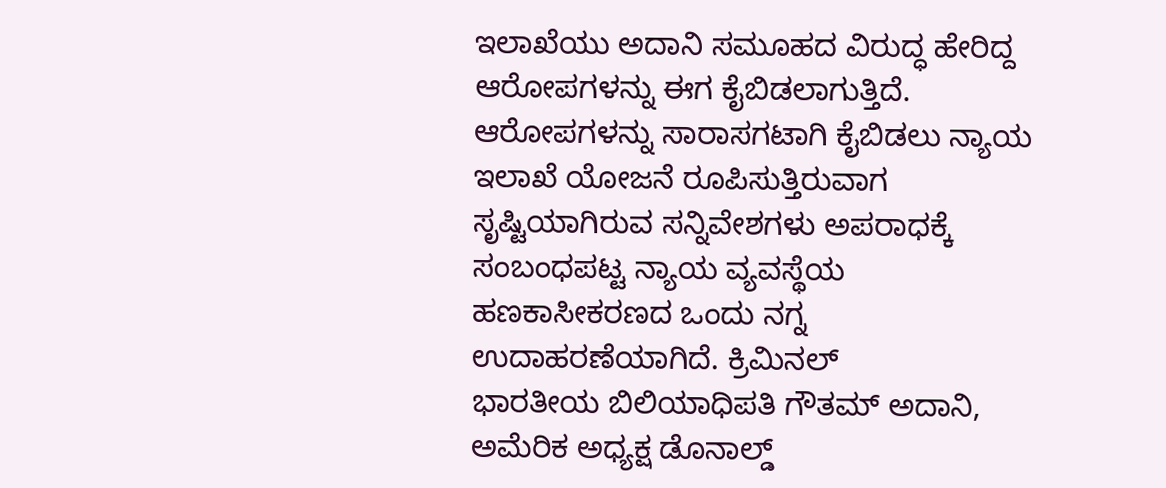ಇಲಾಖೆಯು ಅದಾನಿ ಸಮೂಹದ ವಿರುದ್ಧ ಹೇರಿದ್ದ ಆರೋಪಗಳನ್ನು ಈಗ ಕೈಬಿಡಲಾಗುತ್ತಿದೆ. ಆರೋಪಗಳನ್ನು ಸಾರಾಸಗಟಾಗಿ ಕೈಬಿಡಲು ನ್ಯಾಯ ಇಲಾಖೆ ಯೋಜನೆ ರೂಪಿಸುತ್ತಿರುವಾಗ ಸೃಷ್ಟಿಯಾಗಿರುವ ಸನ್ನಿವೇಶಗಳು ಅಪರಾಧಕ್ಕೆ ಸಂಬಂಧಪಟ್ಟ ನ್ಯಾಯ ವ್ಯವಸ್ಥೆಯ ಹಣಕಾಸೀಕರಣದ ಒಂದು ನಗ್ನ ಉದಾಹರಣೆಯಾಗಿದೆ. ಕ್ರಿಮಿನಲ್
ಭಾರತೀಯ ಬಿಲಿಯಾಧಿಪತಿ ಗೌತಮ್ ಅದಾನಿ, ಅಮೆರಿಕ ಅಧ್ಯಕ್ಷ ಡೊನಾಲ್ಡ್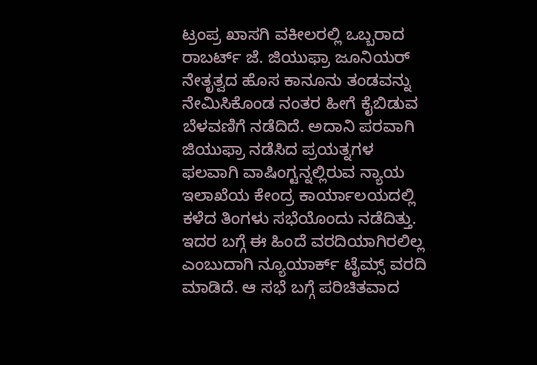ಟ್ರಂಪ್ರ ಖಾಸಗಿ ವಕೀಲರಲ್ಲಿ ಒಬ್ಬರಾದ ರಾಬರ್ಟ್ ಜೆ. ಜಿಯುಫ್ರಾ ಜೂನಿಯರ್ ನೇತೃತ್ವದ ಹೊಸ ಕಾನೂನು ತಂಡವನ್ನು ನೇಮಿಸಿಕೊಂಡ ನಂತರ ಹೀಗೆ ಕೈಬಿಡುವ ಬೆಳವಣಿಗೆ ನಡೆದಿದೆ. ಅದಾನಿ ಪರವಾಗಿ ಜಿಯುಫ್ರಾ ನಡೆಸಿದ ಪ್ರಯತ್ನಗಳ ಫಲವಾಗಿ ವಾಷಿಂಗ್ಟನ್ನಲ್ಲಿರುವ ನ್ಯಾಯ ಇಲಾಖೆಯ ಕೇಂದ್ರ ಕಾರ್ಯಾಲಯದಲ್ಲಿ ಕಳೆದ ತಿಂಗಳು ಸಭೆಯೊಂದು ನಡೆದಿತ್ತು. ಇದರ ಬಗ್ಗೆ ಈ ಹಿಂದೆ ವರದಿಯಾಗಿರಲಿಲ್ಲ ಎಂಬುದಾಗಿ ನ್ಯೂಯಾರ್ಕ್ ಟೈಮ್ಸ್ ವರದಿ ಮಾಡಿದೆ. ಆ ಸಭೆ ಬಗ್ಗೆ ಪರಿಚಿತವಾದ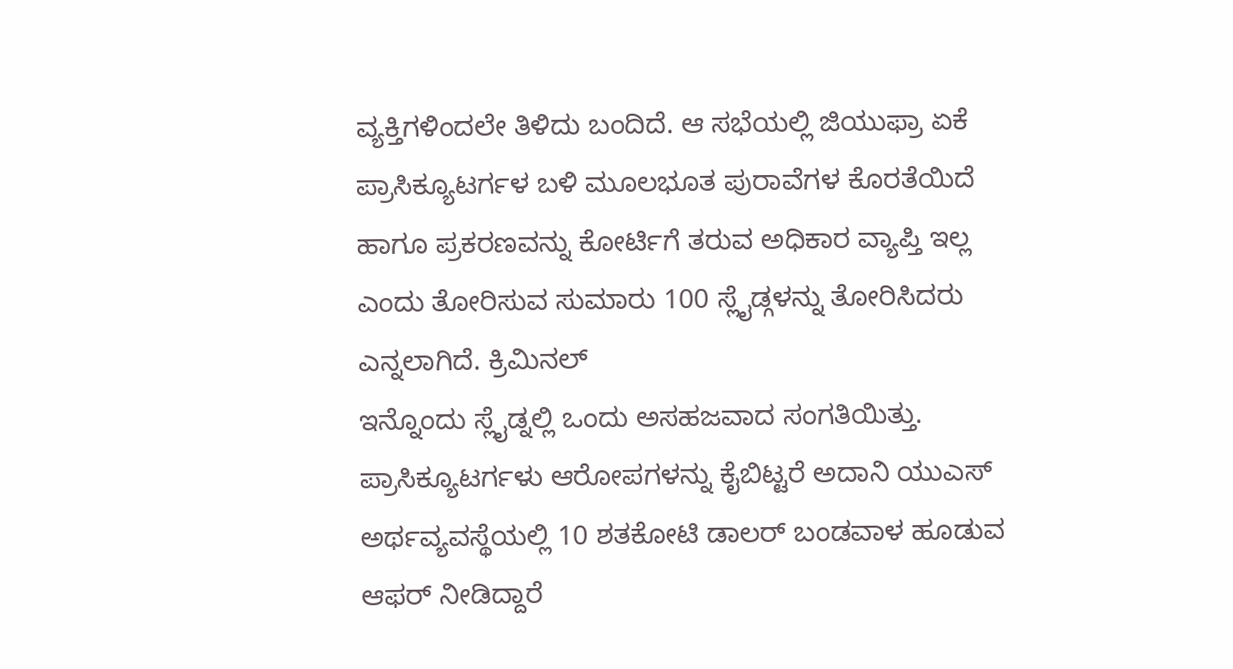ವ್ಯಕ್ತಿಗಳಿಂದಲೇ ತಿಳಿದು ಬಂದಿದೆ. ಆ ಸಭೆಯಲ್ಲಿ ಜಿಯುಫ್ರಾ ಏಕೆ ಪ್ರಾಸಿಕ್ಯೂಟರ್ಗಳ ಬಳಿ ಮೂಲಭೂತ ಪುರಾವೆಗಳ ಕೊರತೆಯಿದೆ ಹಾಗೂ ಪ್ರಕರಣವನ್ನು ಕೋರ್ಟಿಗೆ ತರುವ ಅಧಿಕಾರ ವ್ಯಾಪ್ತಿ ಇಲ್ಲ ಎಂದು ತೋರಿಸುವ ಸುಮಾರು 100 ಸ್ಲೈಡ್ಗಳನ್ನು ತೋರಿಸಿದರು ಎನ್ನಲಾಗಿದೆ. ಕ್ರಿಮಿನಲ್
ಇನ್ನೊಂದು ಸ್ಲೈಡ್ನಲ್ಲಿ ಒಂದು ಅಸಹಜವಾದ ಸಂಗತಿಯಿತ್ತು. ಪ್ರಾಸಿಕ್ಯೂಟರ್ಗಳು ಆರೋಪಗಳನ್ನು ಕೈಬಿಟ್ಟರೆ ಅದಾನಿ ಯುಎಸ್ ಅರ್ಥವ್ಯವಸ್ಥೆಯಲ್ಲಿ 10 ಶತಕೋಟಿ ಡಾಲರ್ ಬಂಡವಾಳ ಹೂಡುವ ಆಫರ್ ನೀಡಿದ್ದಾರೆ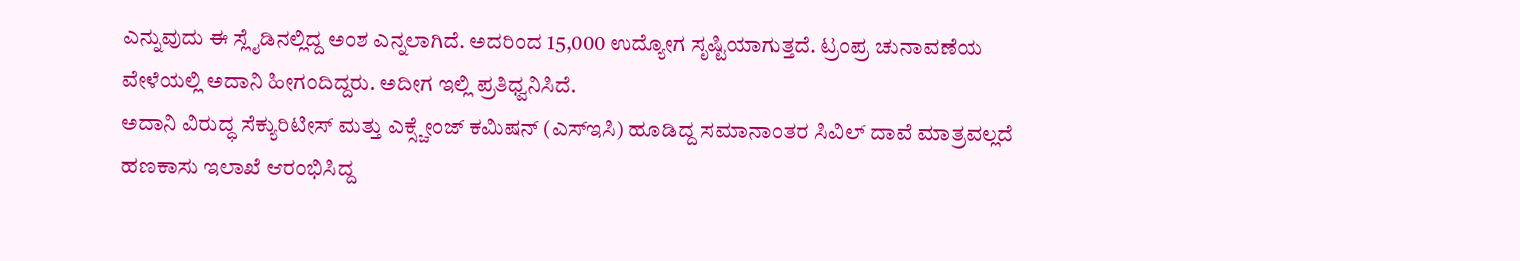ಎನ್ನುವುದು ಈ ಸ್ಲೈಡಿನಲ್ಲಿದ್ದ ಅಂಶ ಎನ್ನಲಾಗಿದೆ. ಅದರಿಂದ 15,000 ಉದ್ಯೋಗ ಸೃಷ್ಟಿಯಾಗುತ್ತದೆ. ಟ್ರಂಪ್ರ ಚುನಾವಣೆಯ ವೇಳೆಯಲ್ಲಿ ಅದಾನಿ ಹೀಗಂದಿದ್ದರು. ಅದೀಗ ಇಲ್ಲಿ ಪ್ರತಿಧ್ವನಿಸಿದೆ.
ಅದಾನಿ ವಿರುದ್ಧ ಸೆಕ್ಯುರಿಟೀಸ್ ಮತ್ತು ಎಕ್ಸ್ಚೇಂಜ್ ಕಮಿಷನ್ (ಎಸ್ಇಸಿ) ಹೂಡಿದ್ದ ಸಮಾನಾಂತರ ಸಿವಿಲ್ ದಾವೆ ಮಾತ್ರವಲ್ಲದೆ ಹಣಕಾಸು ಇಲಾಖೆ ಆರಂಭಿಸಿದ್ದ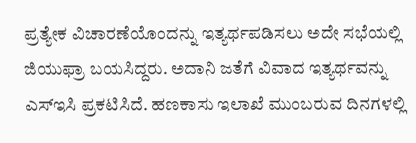ಪ್ರತ್ಯೇಕ ವಿಚಾರಣೆಯೊಂದನ್ನು ಇತ್ಯರ್ಥಪಡಿಸಲು ಅದೇ ಸಭೆಯಲ್ಲಿ ಜಿಯುಫ್ರಾ ಬಯಸಿದ್ದರು. ಅದಾನಿ ಜತೆಗೆ ವಿವಾದ ಇತ್ಯರ್ಥವನ್ನು ಎಸ್ಇಸಿ ಪ್ರಕಟಿಸಿದೆ. ಹಣಕಾಸು ಇಲಾಖೆ ಮುಂಬರುವ ದಿನಗಳಲ್ಲಿ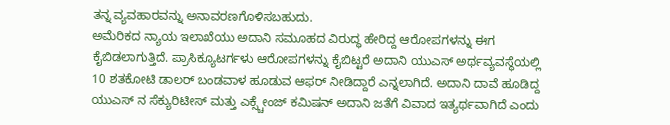ತನ್ನ ವ್ಯವಹಾರವನ್ನು ಅನಾವರಣಗೊಳಿಸಬಹುದು.
ಅಮೆರಿಕದ ನ್ಯಾಯ ಇಲಾಖೆಯು ಅದಾನಿ ಸಮೂಹದ ವಿರುದ್ಧ ಹೇರಿದ್ದ ಆರೋಪಗಳನ್ನು ಈಗ ಕೈಬಿಡಲಾಗುತ್ತಿದೆ. ಪ್ರಾಸಿಕ್ಯೂಟರ್ಗಳು ಆರೋಪಗಳನ್ನು ಕೈಬಿಟ್ಟರೆ ಅದಾನಿ ಯುಎಸ್ ಅರ್ಥವ್ಯವಸ್ಥೆಯಲ್ಲಿ 10 ಶತಕೋಟಿ ಡಾಲರ್ ಬಂಡವಾಳ ಹೂಡುವ ಆಫರ್ ನೀಡಿದ್ದಾರೆ ಎನ್ನಲಾಗಿದೆ. ಅದಾನಿ ದಾವೆ ಹೂಡಿದ್ದ ಯುಎಸ್ ನ ಸೆಕ್ಯುರಿಟೀಸ್ ಮತ್ತು ಎಕ್ಸ್ಚೇಂಜ್ ಕಮಿಷನ್ ಅದಾನಿ ಜತೆಗೆ ವಿವಾದ ಇತ್ಯರ್ಥವಾಗಿದೆ ಎಂದು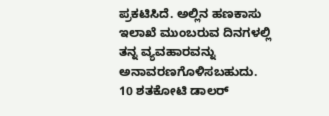ಪ್ರಕಟಿಸಿದೆ. ಅಲ್ಲಿನ ಹಣಕಾಸು ಇಲಾಖೆ ಮುಂಬರುವ ದಿನಗಳಲ್ಲಿ ತನ್ನ ವ್ಯವಹಾರವನ್ನು ಅನಾವರಣಗೊಳಿಸಬಹುದು.
10 ಶತಕೋಟಿ ಡಾಲರ್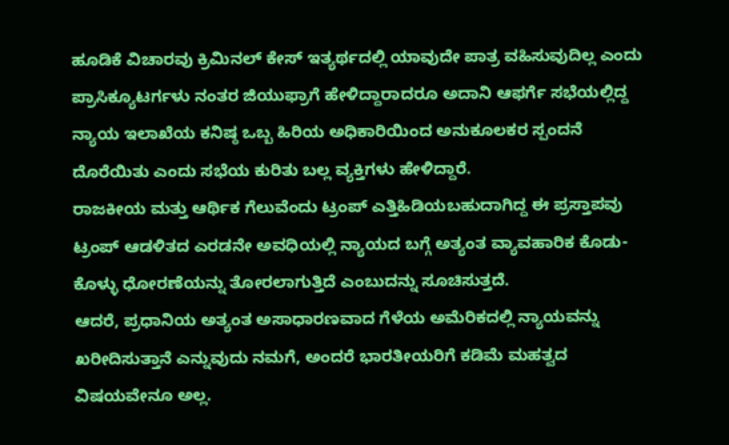ಹೂಡಿಕೆ ವಿಚಾರವು ಕ್ರಿಮಿನಲ್ ಕೇಸ್ ಇತ್ಯರ್ಥದಲ್ಲಿ ಯಾವುದೇ ಪಾತ್ರ ವಹಿಸುವುದಿಲ್ಲ ಎಂದು ಪ್ರಾಸಿಕ್ಯೂಟರ್ಗಳು ನಂತರ ಜಿಯುಫ್ರಾಗೆ ಹೇಳಿದ್ದಾರಾದರೂ ಅದಾನಿ ಆಫರ್ಗೆ ಸಭೆಯಲ್ಲಿದ್ದ ನ್ಯಾಯ ಇಲಾಖೆಯ ಕನಿಷ್ಠ ಒಬ್ಬ ಹಿರಿಯ ಅಧಿಕಾರಿಯಿಂದ ಅನುಕೂಲಕರ ಸ್ಪಂದನೆ ದೊರೆಯಿತು ಎಂದು ಸಭೆಯ ಕುರಿತು ಬಲ್ಲ ವ್ಯಕ್ತಿಗಳು ಹೇಳಿದ್ದಾರೆ.
ರಾಜಕೀಯ ಮತ್ತು ಆರ್ಥಿಕ ಗೆಲುವೆಂದು ಟ್ರಂಪ್ ಎತ್ತಿಹಿಡಿಯಬಹುದಾಗಿದ್ದ ಈ ಪ್ರಸ್ತಾಪವು ಟ್ರಂಪ್ ಆಡಳಿತದ ಎರಡನೇ ಅವಧಿಯಲ್ಲಿ ನ್ಯಾಯದ ಬಗ್ಗೆ ಅತ್ಯಂತ ವ್ಯಾವಹಾರಿಕ ಕೊಡು-ಕೊಳ್ಳು ಧೋರಣೆಯನ್ನು ತೋರಲಾಗುತ್ತಿದೆ ಎಂಬುದನ್ನು ಸೂಚಿಸುತ್ತದೆ.
ಆದರೆ, ಪ್ರಧಾನಿಯ ಅತ್ಯಂತ ಅಸಾಧಾರಣವಾದ ಗೆಳೆಯ ಅಮೆರಿಕದಲ್ಲಿ ನ್ಯಾಯವನ್ನು ಖರೀದಿಸುತ್ತಾನೆ ಎನ್ನುವುದು ನಮಗೆ, ಅಂದರೆ ಭಾರತೀಯರಿಗೆ ಕಡಿಮೆ ಮಹತ್ವದ ವಿಷಯವೇನೂ ಅಲ್ಲ.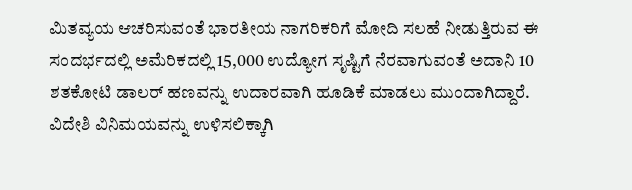ಮಿತವ್ಯಯ ಆಚರಿಸುವಂತೆ ಭಾರತೀಯ ನಾಗರಿಕರಿಗೆ ಮೋದಿ ಸಲಹೆ ನೀಡುತ್ತಿರುವ ಈ ಸಂದರ್ಭದಲ್ಲಿ ಅಮೆರಿಕದಲ್ಲಿ 15,000 ಉದ್ಯೋಗ ಸೃಷ್ಟಿಗೆ ನೆರವಾಗುವಂತೆ ಅದಾನಿ 10 ಶತಕೋಟಿ ಡಾಲರ್ ಹಣವನ್ನು ಉದಾರವಾಗಿ ಹೂಡಿಕೆ ಮಾಡಲು ಮುಂದಾಗಿದ್ದಾರೆ.
ವಿದೇಶಿ ವಿನಿಮಯವನ್ನು ಉಳಿಸಲಿಕ್ಕಾಗಿ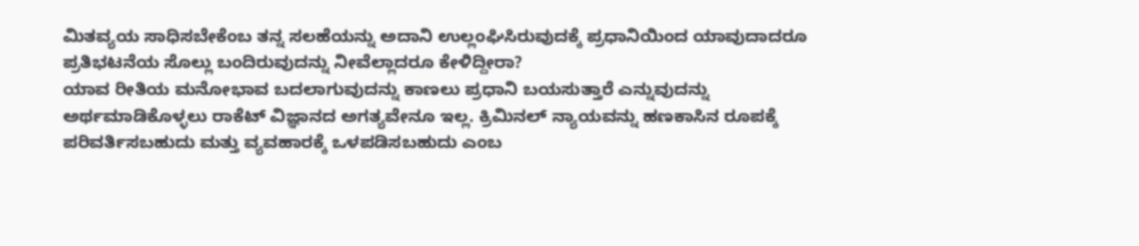ಮಿತವ್ಯಯ ಸಾಧಿಸಬೇಕೆಂಬ ತನ್ನ ಸಲಹೆಯನ್ನು ಅದಾನಿ ಉಲ್ಲಂಘಿಸಿರುವುದಕ್ಕೆ ಪ್ರಧಾನಿಯಿಂದ ಯಾವುದಾದರೂ ಪ್ರತಿಭಟನೆಯ ಸೊಲ್ಲು ಬಂದಿರುವುದನ್ನು ನೀವೆಲ್ಲಾದರೂ ಕೇಳಿದ್ದೀರಾ?
ಯಾವ ರೀತಿಯ ಮನೋಭಾವ ಬದಲಾಗುವುದನ್ನು ಕಾಣಲು ಪ್ರಧಾನಿ ಬಯಸುತ್ತಾರೆ ಎನ್ನುವುದನ್ನು ಅರ್ಥಮಾಡಿಕೊಳ್ಳಲು ರಾಕೆಟ್ ವಿಜ್ಞಾನದ ಅಗತ್ಯವೇನೂ ಇಲ್ಲ. ಕ್ರಿಮಿನಲ್ ನ್ಯಾಯವನ್ನು ಹಣಕಾಸಿನ ರೂಪಕ್ಕೆ ಪರಿವರ್ತಿಸಬಹುದು ಮತ್ತು ವ್ಯವಹಾರಕ್ಕೆ ಒಳಪಡಿಸಬಹುದು ಎಂಬ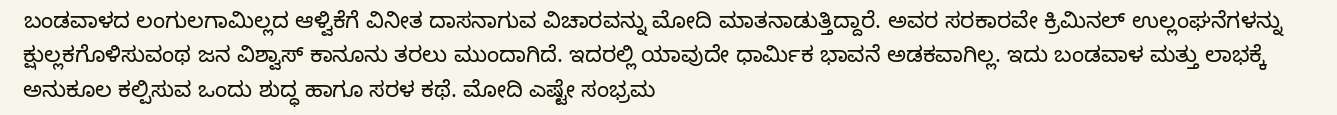ಬಂಡವಾಳದ ಲಂಗುಲಗಾಮಿಲ್ಲದ ಆಳ್ವಿಕೆಗೆ ವಿನೀತ ದಾಸನಾಗುವ ವಿಚಾರವನ್ನು ಮೋದಿ ಮಾತನಾಡುತ್ತಿದ್ದಾರೆ. ಅವರ ಸರಕಾರವೇ ಕ್ರಿಮಿನಲ್ ಉಲ್ಲಂಘನೆಗಳನ್ನು ಕ್ಷುಲ್ಲಕಗೊಳಿಸುವಂಥ ಜನ ವಿಶ್ವಾಸ್ ಕಾನೂನು ತರಲು ಮುಂದಾಗಿದೆ. ಇದರಲ್ಲಿ ಯಾವುದೇ ಧಾರ್ಮಿಕ ಭಾವನೆ ಅಡಕವಾಗಿಲ್ಲ. ಇದು ಬಂಡವಾಳ ಮತ್ತು ಲಾಭಕ್ಕೆ ಅನುಕೂಲ ಕಲ್ಪಿಸುವ ಒಂದು ಶುದ್ಧ ಹಾಗೂ ಸರಳ ಕಥೆ. ಮೋದಿ ಎಷ್ಟೇ ಸಂಭ್ರಮ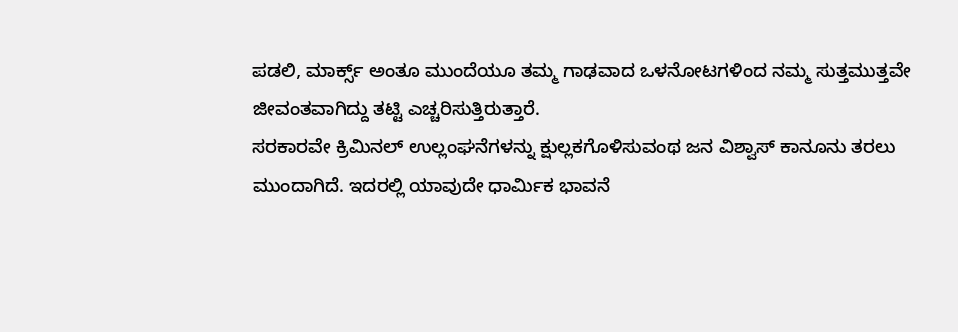ಪಡಲಿ, ಮಾರ್ಕ್ಸ್ ಅಂತೂ ಮುಂದೆಯೂ ತಮ್ಮ ಗಾಢವಾದ ಒಳನೋಟಗಳಿಂದ ನಮ್ಮ ಸುತ್ತಮುತ್ತವೇ ಜೀವಂತವಾಗಿದ್ದು ತಟ್ಟಿ ಎಚ್ಚರಿಸುತ್ತಿರುತ್ತಾರೆ.
ಸರಕಾರವೇ ಕ್ರಿಮಿನಲ್ ಉಲ್ಲಂಘನೆಗಳನ್ನು ಕ್ಷುಲ್ಲಕಗೊಳಿಸುವಂಥ ಜನ ವಿಶ್ವಾಸ್ ಕಾನೂನು ತರಲು ಮುಂದಾಗಿದೆ. ಇದರಲ್ಲಿ ಯಾವುದೇ ಧಾರ್ಮಿಕ ಭಾವನೆ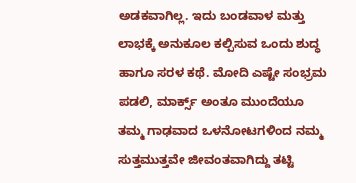ಅಡಕವಾಗಿಲ್ಲ. ಇದು ಬಂಡವಾಳ ಮತ್ತು ಲಾಭಕ್ಕೆ ಅನುಕೂಲ ಕಲ್ಪಿಸುವ ಒಂದು ಶುದ್ಧ ಹಾಗೂ ಸರಳ ಕಥೆ. ಮೋದಿ ಎಷ್ಟೇ ಸಂಭ್ರಮ ಪಡಲಿ, ಮಾರ್ಕ್ಸ್ ಅಂತೂ ಮುಂದೆಯೂ ತಮ್ಮ ಗಾಢವಾದ ಒಳನೋಟಗಳಿಂದ ನಮ್ಮ ಸುತ್ತಮುತ್ತವೇ ಜೀವಂತವಾಗಿದ್ದು ತಟ್ಟಿ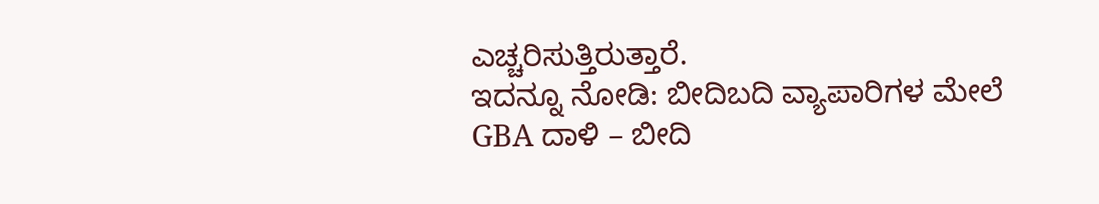ಎಚ್ಚರಿಸುತ್ತಿರುತ್ತಾರೆ.
ಇದನ್ನೂ ನೋಡಿ: ಬೀದಿಬದಿ ವ್ಯಾಪಾರಿಗಳ ಮೇಲೆ GBA ದಾಳಿ – ಬೀದಿ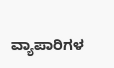ವ್ಯಾಪಾರಿಗಳ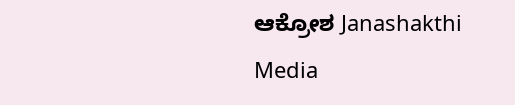ಆಕ್ರೋಶ Janashakthi Media